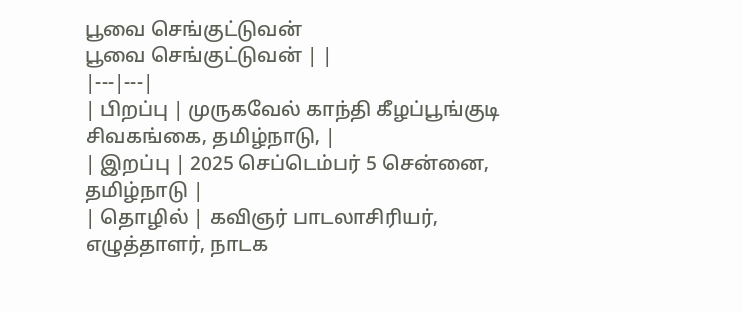பூவை செங்குட்டுவன்
பூவை செங்குட்டுவன் | |
|---|---|
| பிறப்பு | முருகவேல் காந்தி கீழப்பூங்குடி சிவகங்கை, தமிழ்நாடு, |
| இறப்பு | 2025 செப்டெம்பர் 5 சென்னை, தமிழ்நாடு |
| தொழில் | கவிஞர் பாடலாசிரியர், எழுத்தாளர், நாடக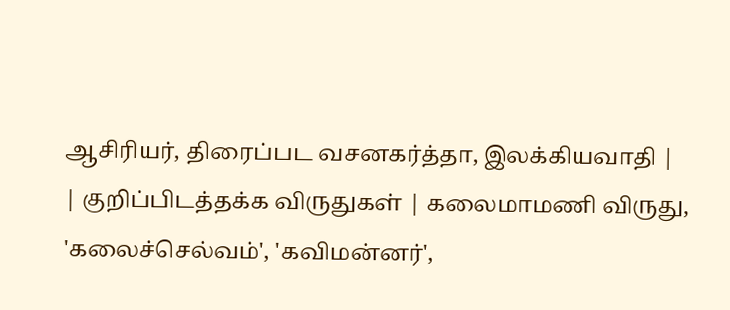ஆசிரியர், திரைப்பட வசனகர்த்தா, இலக்கியவாதி |
| குறிப்பிடத்தக்க விருதுகள் | கலைமாமணி விருது, 'கலைச்செல்வம்', 'கவிமன்னர்',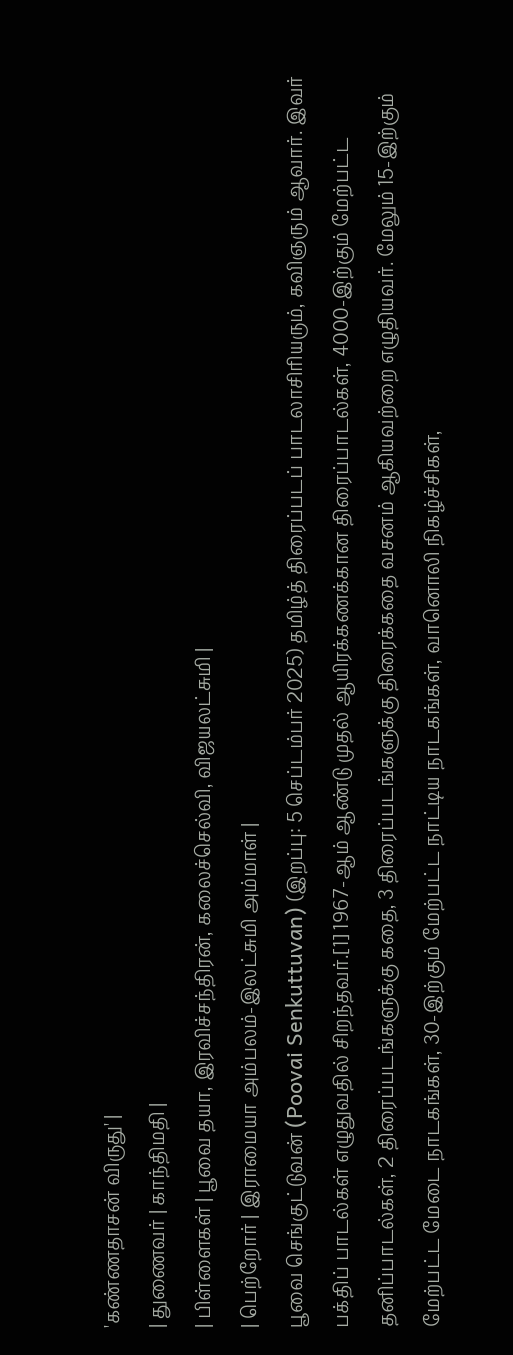'கண்ணதாசன் விருது' |
| துணைவர் | காந்திமதி |
| பிள்ளைகள் | பூவை தயா, இரவிச்சந்திரன், கலைச்செல்வி, விஜயலட்சுமி |
| பெற்றோர் | இராமையா அம்பலம்-இலட்சுமி அம்மாள் |
பூவை செங்குட்டுவன் (Poovai Senkuttuvan) (இறப்பு: 5 செப்டம்பர் 2025) தமிழ்த் திரைப்படப் பாடலாசிரியரும், கவிஞரும் ஆவார். இவர் பக்திப் பாடல்கள் எழுதுவதில் சிறந்தவர்.[1] 1967-ஆம் ஆண்டு முதல் ஆயிரக்கணக்கான திரைப்பாடல்கள், 4000-இற்கும் மேற்பட்ட தனிப்பாடல்கள், 2 திரைப்படங்களுக்கு கதை, 3 திரைப்படங்களுக்கு திரைக்கதை வசனம் ஆகியவற்றை எழுதியவர். மேலும் 15-இற்கும் மேற்பட்ட மேடை நாடகங்கள், 30-இற்கும் மேற்பட்ட நாட்டிய நாடகங்கள், வானொலி நிகழ்ச்சிகள்,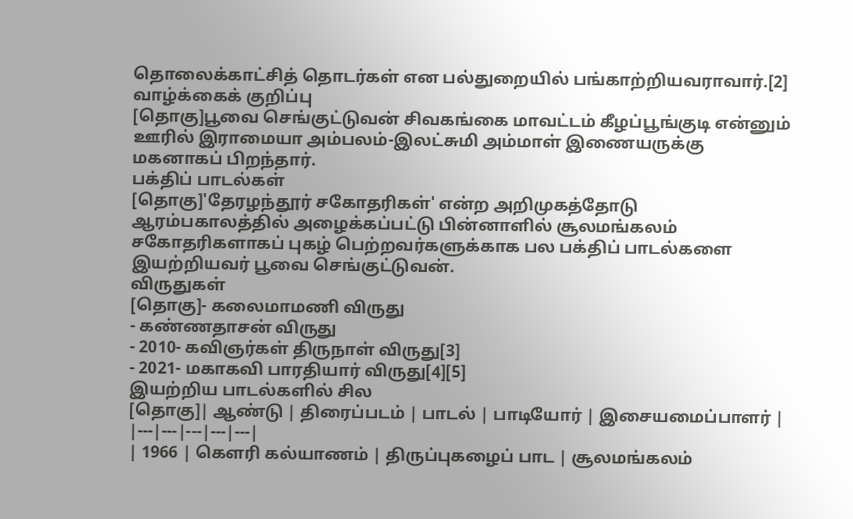தொலைக்காட்சித் தொடர்கள் என பல்துறையில் பங்காற்றியவராவார்.[2]
வாழ்க்கைக் குறிப்பு
[தொகு]பூவை செங்குட்டுவன் சிவகங்கை மாவட்டம் கீழப்பூங்குடி என்னும் ஊரில் இராமையா அம்பலம்-இலட்சுமி அம்மாள் இணையருக்கு மகனாகப் பிறந்தார்.
பக்திப் பாடல்கள்
[தொகு]'தேரழந்தூர் சகோதரிகள்' என்ற அறிமுகத்தோடு ஆரம்பகாலத்தில் அழைக்கப்பட்டு பின்னாளில் சூலமங்கலம் சகோதரிகளாகப் புகழ் பெற்றவர்களுக்காக பல பக்திப் பாடல்களை இயற்றியவர் பூவை செங்குட்டுவன்.
விருதுகள்
[தொகு]- கலைமாமணி விருது
- கண்ணதாசன் விருது
- 2010- கவிஞர்கள் திருநாள் விருது[3]
- 2021- மகாகவி பாரதியார் விருது[4][5]
இயற்றிய பாடல்களில் சில
[தொகு]| ஆண்டு | திரைப்படம் | பாடல் | பாடியோர் | இசையமைப்பாளர் |
|---|---|---|---|---|
| 1966 | கௌரி கல்யாணம் | திருப்புகழைப் பாட | சூலமங்கலம்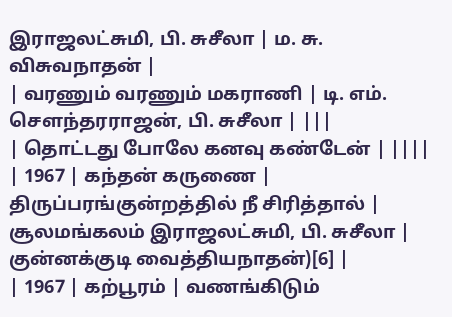இராஜலட்சுமி, பி. சுசீலா | ம. சு. விசுவநாதன் |
| வரணும் வரணும் மகராணி | டி. எம். சௌந்தரராஜன், பி. சுசீலா | |||
| தொட்டது போலே கனவு கண்டேன் | ||||
| 1967 | கந்தன் கருணை | திருப்பரங்குன்றத்தில் நீ சிரித்தால் | சூலமங்கலம் இராஜலட்சுமி, பி. சுசீலா | குன்னக்குடி வைத்தியநாதன்)[6] |
| 1967 | கற்பூரம் | வணங்கிடும்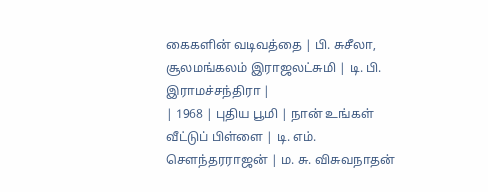கைகளின் வடிவத்தை | பி. சுசீலா, சூலமங்கலம் இராஜலட்சுமி | டி. பி. இராமச்சந்திரா |
| 1968 | புதிய பூமி | நான் உங்கள் வீட்டுப் பிள்ளை | டி. எம். சௌந்தரராஜன் | ம. சு. விசுவநாதன்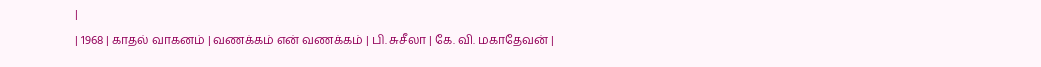|
| 1968 | காதல் வாகனம் | வணக்கம் என் வணக்கம் | பி. சுசீலா | கே. வி. மகாதேவன் |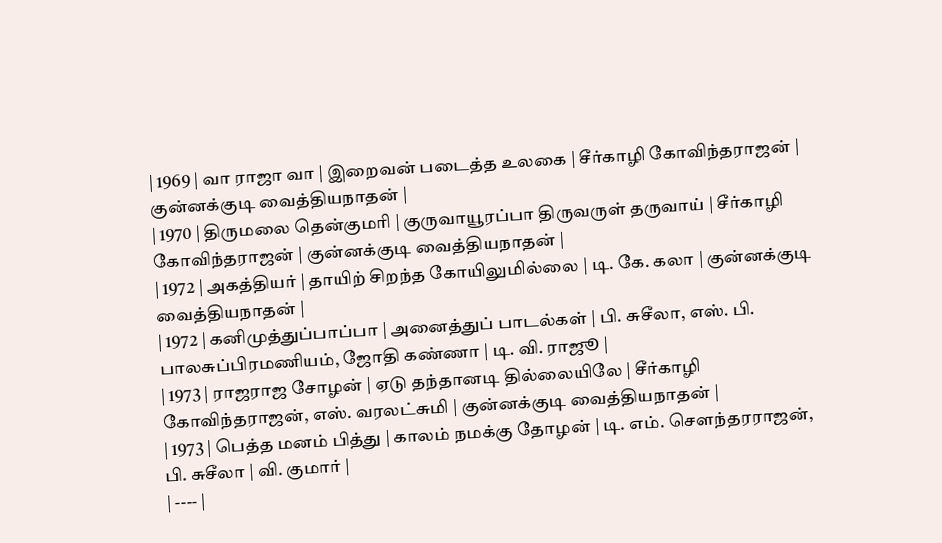| 1969 | வா ராஜா வா | இறைவன் படைத்த உலகை | சீர்காழி கோவிந்தராஜன் | குன்னக்குடி வைத்தியநாதன் |
| 1970 | திருமலை தென்குமரி | குருவாயூரப்பா திருவருள் தருவாய் | சீர்காழி கோவிந்தராஜன் | குன்னக்குடி வைத்தியநாதன் |
| 1972 | அகத்தியர் | தாயிற் சிறந்த கோயிலுமில்லை | டி. கே. கலா | குன்னக்குடி வைத்தியநாதன் |
| 1972 | கனிமுத்துப்பாப்பா | அனைத்துப் பாடல்கள் | பி. சுசீலா, எஸ். பி. பாலசுப்பிரமணியம், ஜோதி கண்ணா | டி. வி. ராஜூ |
| 1973 | ராஜராஜ சோழன் | ஏடு தந்தானடி தில்லையிலே | சீர்காழி கோவிந்தராஜன், எஸ். வரலட்சுமி | குன்னக்குடி வைத்தியநாதன் |
| 1973 | பெத்த மனம் பித்து | காலம் நமக்கு தோழன் | டி. எம். சௌந்தரராஜன், பி. சுசீலா | வி. குமார் |
| ---- |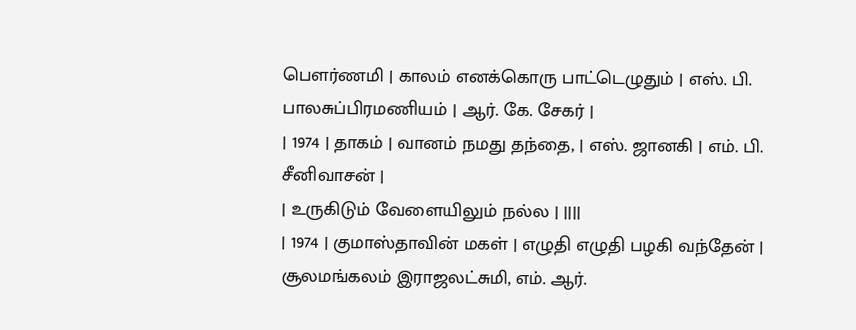பௌர்ணமி | காலம் எனக்கொரு பாட்டெழுதும் | எஸ். பி. பாலசுப்பிரமணியம் | ஆர். கே. சேகர் |
| 1974 | தாகம் | வானம் நமது தந்தை, | எஸ். ஜானகி | எம். பி. சீனிவாசன் |
| உருகிடும் வேளையிலும் நல்ல | ||||
| 1974 | குமாஸ்தாவின் மகள் | எழுதி எழுதி பழகி வந்தேன் | சூலமங்கலம் இராஜலட்சுமி, எம். ஆர்.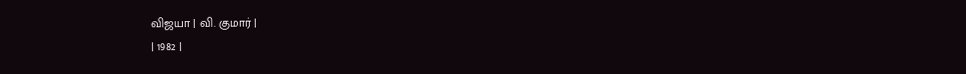விஜயா | வி. குமார் |
| 1982 |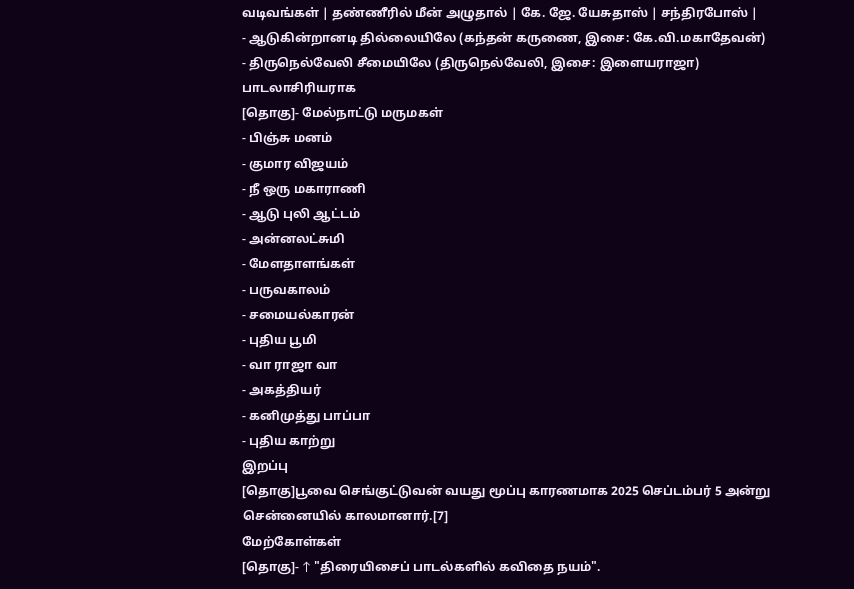வடிவங்கள் | தண்ணீரில் மீன் அழுதால் | கே. ஜே. யேசுதாஸ் | சந்திரபோஸ் |
- ஆடுகின்றானடி தில்லையிலே (கந்தன் கருணை, இசை: கே.வி.மகாதேவன்)
- திருநெல்வேலி சீமையிலே (திருநெல்வேலி, இசை: இளையராஜா)
பாடலாசிரியராக
[தொகு]- மேல்நாட்டு மருமகள்
- பிஞ்சு மனம்
- குமார விஜயம்
- நீ ஒரு மகாராணி
- ஆடு புலி ஆட்டம்
- அன்னலட்சுமி
- மேளதாளங்கள்
- பருவகாலம்
- சமையல்காரன்
- புதிய பூமி
- வா ராஜா வா
- அகத்தியர்
- கனிமுத்து பாப்பா
- புதிய காற்று
இறப்பு
[தொகு]பூவை செங்குட்டுவன் வயது மூப்பு காரணமாக 2025 செப்டம்பர் 5 அன்று சென்னையில் காலமானார்.[7]
மேற்கோள்கள்
[தொகு]- ↑ "திரையிசைப் பாடல்களில் கவிதை நயம்".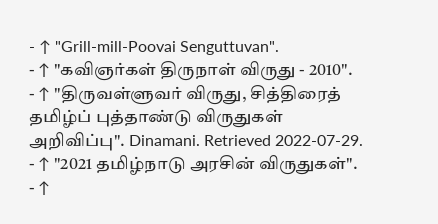- ↑ "Grill-mill-Poovai Senguttuvan".
- ↑ "கவிஞர்கள் திருநாள் விருது - 2010".
- ↑ "திருவள்ளுவர் விருது, சித்திரைத் தமிழ்ப் புத்தாண்டு விருதுகள் அறிவிப்பு". Dinamani. Retrieved 2022-07-29.
- ↑ "2021 தமிழ்நாடு அரசின் விருதுகள்".
- ↑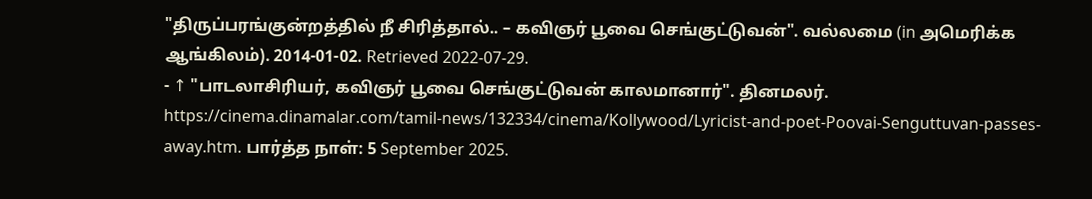"திருப்பரங்குன்றத்தில் நீ சிரித்தால்.. – கவிஞர் பூவை செங்குட்டுவன்". வல்லமை (in அமெரிக்க ஆங்கிலம்). 2014-01-02. Retrieved 2022-07-29.
- ↑ "பாடலாசிரியர், கவிஞர் பூவை செங்குட்டுவன் காலமானார்". தினமலர். https://cinema.dinamalar.com/tamil-news/132334/cinema/Kollywood/Lyricist-and-poet-Poovai-Senguttuvan-passes-away.htm. பார்த்த நாள்: 5 September 2025.